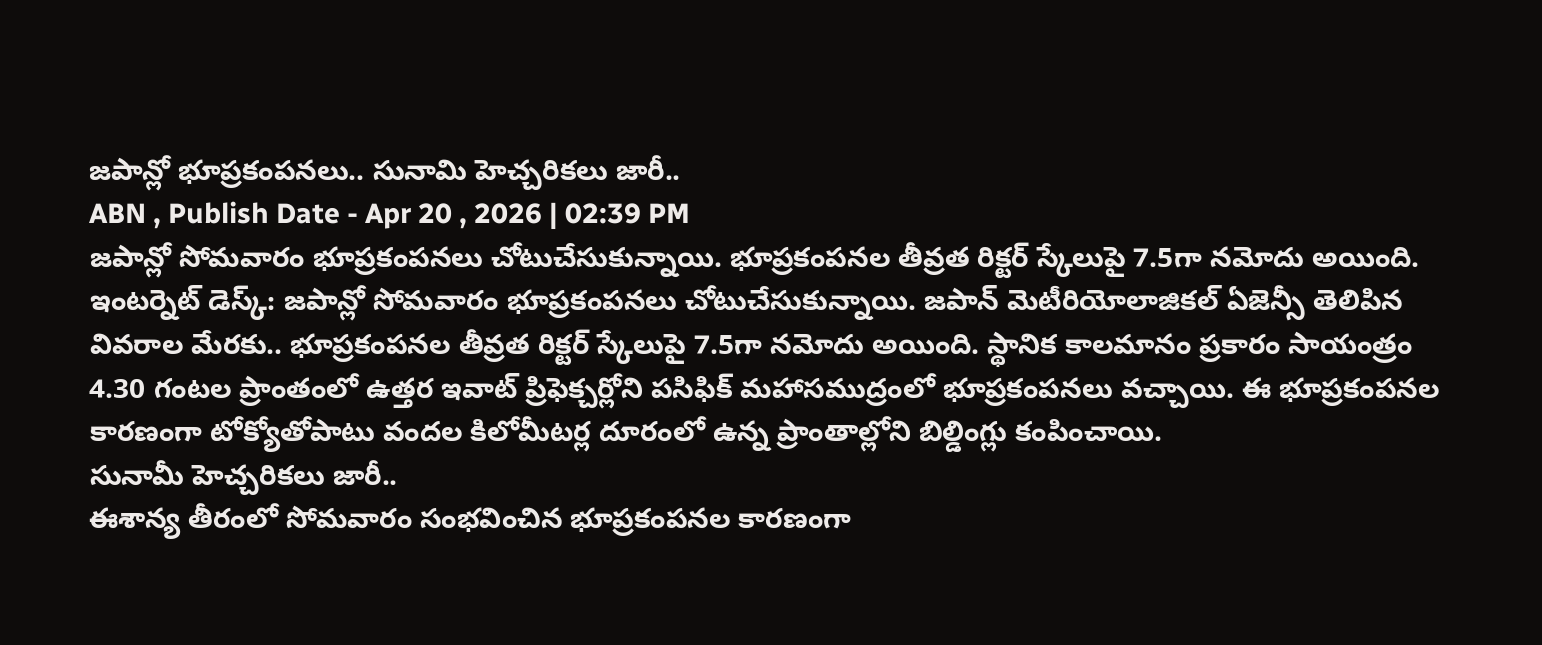జపాన్లో భూప్రకంపనలు.. సునామి హెచ్చరికలు జారీ..
ABN , Publish Date - Apr 20 , 2026 | 02:39 PM
జపాన్లో సోమవారం భూప్రకంపనలు చోటుచేసుకున్నాయి. భూప్రకంపనల తీవ్రత రిక్టర్ స్కేలుపై 7.5గా నమోదు అయింది.
ఇంటర్నెట్ డెస్క్: జపాన్లో సోమవారం భూప్రకంపనలు చోటుచేసుకున్నాయి. జపాన్ మెటీరియోలాజికల్ ఏజెన్సీ తెలిపిన వివరాల మేరకు.. భూప్రకంపనల తీవ్రత రిక్టర్ స్కేలుపై 7.5గా నమోదు అయింది. స్థానిక కాలమానం ప్రకారం సాయంత్రం 4.30 గంటల ప్రాంతంలో ఉత్తర ఇవాట్ ప్రిఫెక్చర్లోని పసిఫిక్ మహాసముద్రంలో భూప్రకంపనలు వచ్చాయి. ఈ భూప్రకంపనల కారణంగా టోక్యోతోపాటు వందల కిలోమీటర్ల దూరంలో ఉన్న ప్రాంతాల్లోని బిల్డింగ్లు కంపించాయి.
సునామీ హెచ్చరికలు జారీ..
ఈశాన్య తీరంలో సోమవారం సంభవించిన భూప్రకంపనల కారణంగా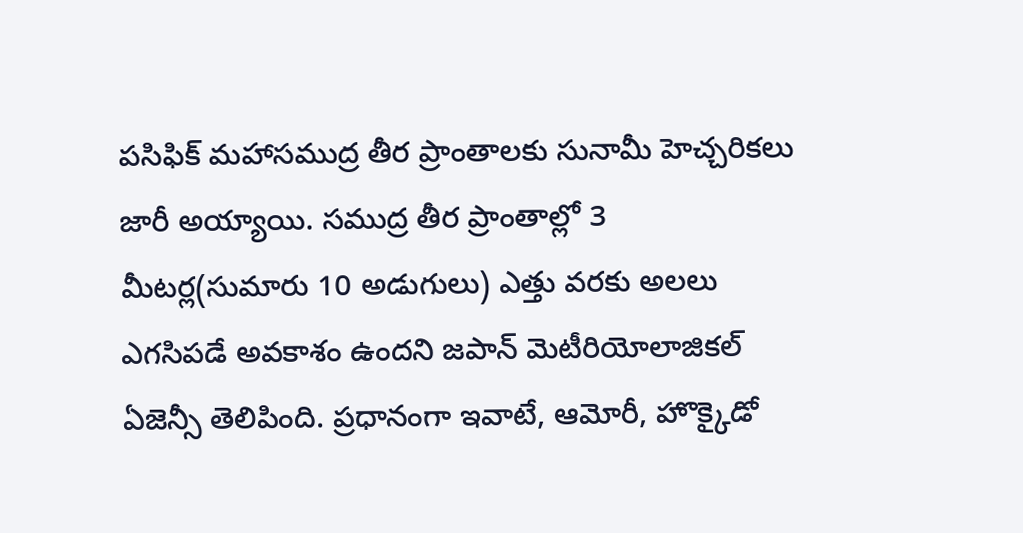పసిఫిక్ మహాసముద్ర తీర ప్రాంతాలకు సునామీ హెచ్చరికలు జారీ అయ్యాయి. సముద్ర తీర ప్రాంతాల్లో 3 మీటర్ల(సుమారు 10 అడుగులు) ఎత్తు వరకు అలలు ఎగసిపడే అవకాశం ఉందని జపాన్ మెటీరియోలాజికల్ ఏజెన్సీ తెలిపింది. ప్రధానంగా ఇవాటే, ఆమోరీ, హొక్కైడో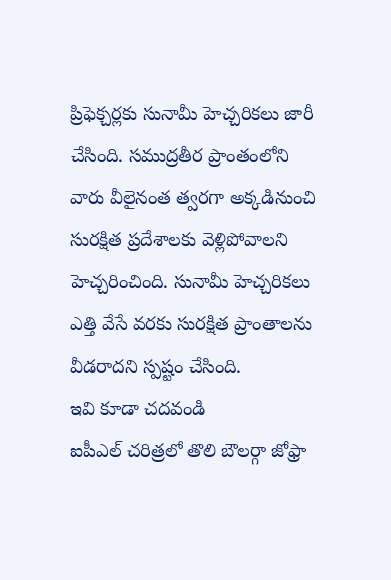ప్రిఫెక్చర్లకు సునామీ హెచ్చరికలు జారీ చేసింది. సముద్రతీర ప్రాంతంలోని వారు వీలైనంత త్వరగా అక్కడినుంచి సురక్షిత ప్రదేశాలకు వెళ్లిపోవాలని హెచ్చరించింది. సునామీ హెచ్చరికలు ఎత్తి వేసే వరకు సురక్షిత ప్రాంతాలను వీడరాదని స్పష్టం చేసింది.
ఇవి కూడా చదవండి
ఐపీఎల్ చరిత్రలో తొలి బౌలర్గా జోఫ్రా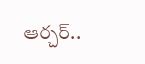ఆర్చర్..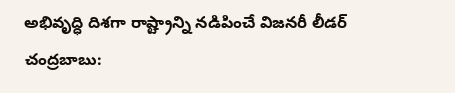అభివృద్ధి దిశగా రాష్ట్రాన్ని నడిపించే విజనరీ లీడర్ చంద్రబాబు: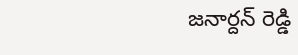జనార్దన్ రెడ్డి